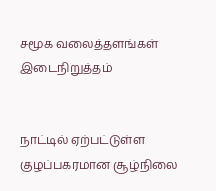சமூக வலைத்தளங்கள் இடைநிறுத்தம்


நாட்டில் ஏற்பட்டுள்ள குழப்பகரமான சூழ்நிலை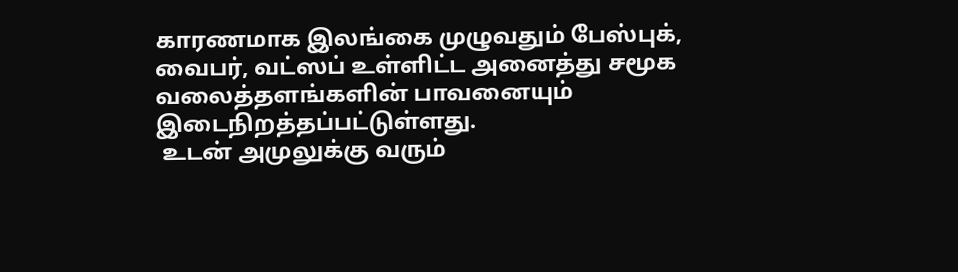காரணமாக இலங்கை முழுவதும் பேஸ்புக், வைபர், வட்ஸப் உள்ளிட்ட அனைத்து சமூக வலைத்தளங்களின் பாவனையும் இடைநிறத்தப்பட்டுள்ளது.
 உடன் அமுலுக்கு வரும்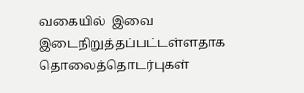வகையில்  இவை இடைநிறுத்தப்பட்டள்ளதாக தொலைத்தொடர்புகள்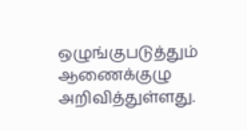ஒழுங்குபடுத்தும் ஆணைக்குழு அறிவித்துள்ளது.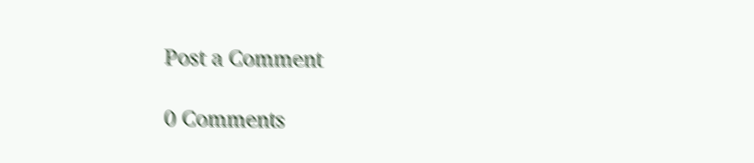Post a Comment

0 Comments